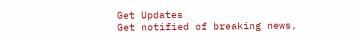Get Updates
Get notified of breaking news,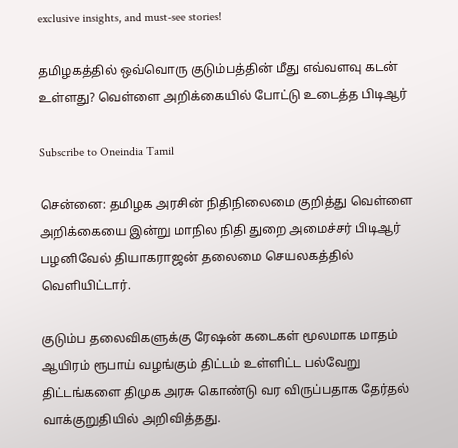exclusive insights, and must-see stories!

தமிழகத்தில் ஒவ்வொரு குடும்பத்தின் மீது எவ்வளவு கடன் உள்ளது? வெள்ளை அறிக்கையில் போட்டு உடைத்த பிடிஆர்

Subscribe to Oneindia Tamil

சென்னை: தமிழக அரசின் நிதிநிலைமை குறித்து வெள்ளை அறிக்கையை இன்று மாநில நிதி துறை அமைச்சர் பிடிஆர் பழனிவேல் தியாகராஜன் தலைமை செயலகத்தில் வெளியிட்டார்.

குடும்ப தலைவிகளுக்கு ரேஷன் கடைகள் மூலமாக மாதம் ஆயிரம் ரூபாய் வழங்கும் திட்டம் உள்ளிட்ட பல்வேறு திட்டங்களை திமுக அரசு கொண்டு வர விருப்பதாக தேர்தல் வாக்குறுதியில் அறிவித்தது.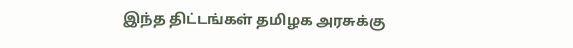இந்த திட்டங்கள் தமிழக அரசுக்கு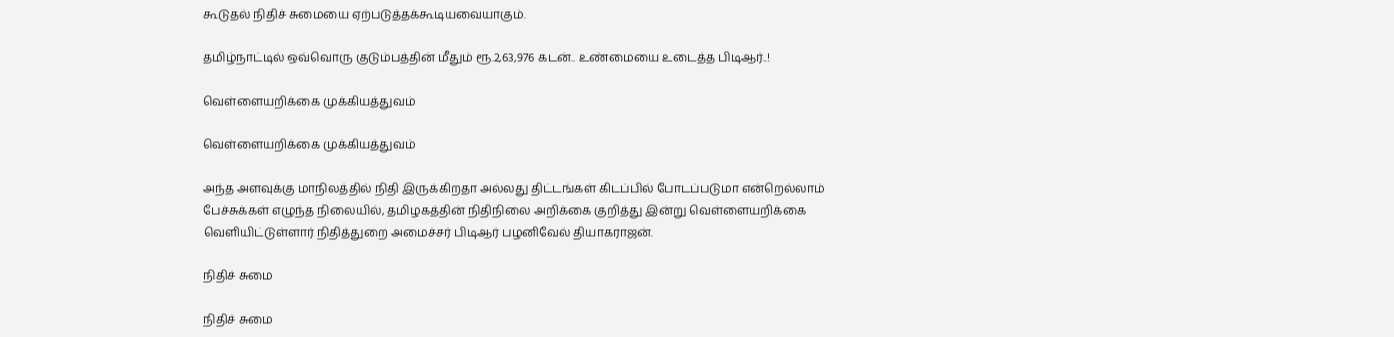கூடுதல் நிதிச் சுமையை ஏற்படுத்தக்கூடியவையாகும்.

தமிழ்நாட்டில் ஒவ்வொரு குடும்பத்தின் மீதும் ரூ.2,63,976 கடன்.. உண்மையை உடைத்த பிடிஆர்..!

வெள்ளையறிக்கை முக்கியத்துவம்

வெள்ளையறிக்கை முக்கியத்துவம்

அந்த அளவுக்கு மாநிலத்தில் நிதி இருக்கிறதா அல்லது திட்டங்கள் கிடப்பில் போடப்படுமா என்றெல்லாம் பேச்சுக்கள் எழுந்த நிலையில், தமிழகத்தின் நிதிநிலை அறிக்கை குறித்து இன்று வெள்ளையறிக்கை வெளியிட்டுள்ளார் நிதித்துறை அமைச்சர் பிடிஆர் பழனிவேல் தியாகராஜன்.

நிதிச் சுமை

நிதிச் சுமை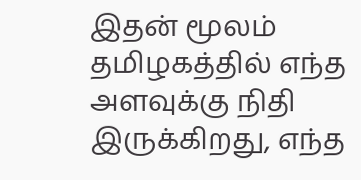இதன் மூலம் தமிழகத்தில் எந்த அளவுக்கு நிதி இருக்கிறது, எந்த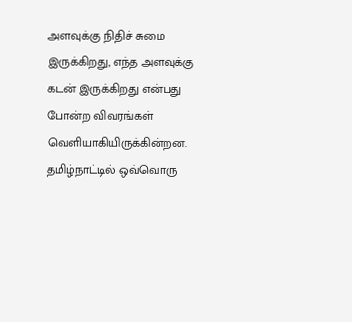அளவுக்கு நிதிச் சுமை இருக்கிறது, எந்த அளவுக்கு கடன் இருக்கிறது என்பது போன்ற விவரங்கள் வெளியாகியிருக்கின்றன. தமிழ்நாட்டில் ஒவ்வொரு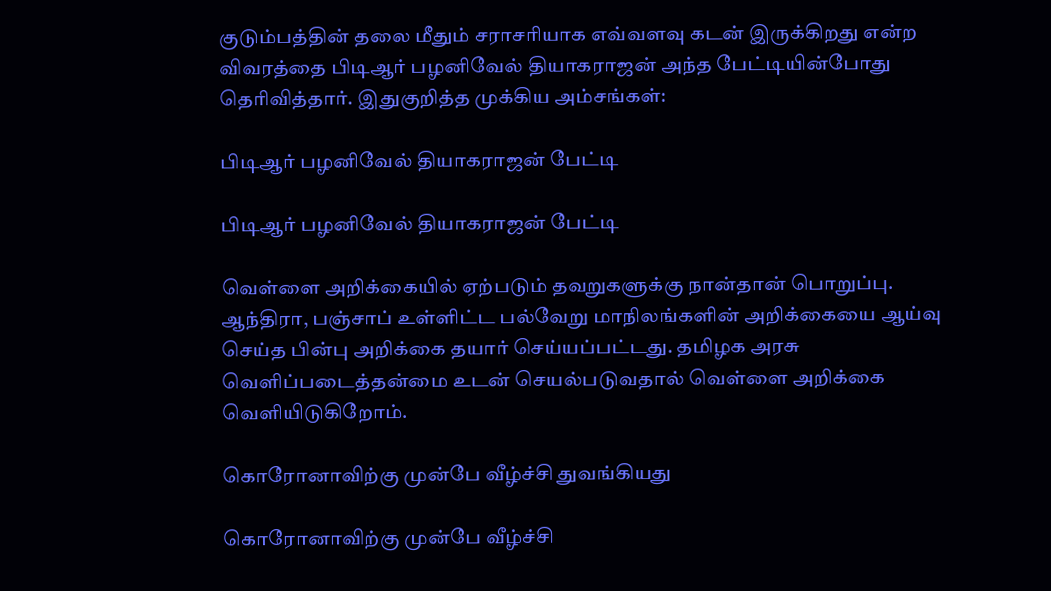குடும்பத்தின் தலை மீதும் சராசரியாக எவ்வளவு கடன் இருக்கிறது என்ற விவரத்தை பிடிஆர் பழனிவேல் தியாகராஜன் அந்த பேட்டியின்போது தெரிவித்தார். இதுகுறித்த முக்கிய அம்சங்கள்:

பிடிஆர் பழனிவேல் தியாகராஜன் பேட்டி

பிடிஆர் பழனிவேல் தியாகராஜன் பேட்டி

வெள்ளை அறிக்கையில் ஏற்படும் தவறுகளுக்கு நான்தான் பொறுப்பு. ஆந்திரா, பஞ்சாப் உள்ளிட்ட பல்வேறு மாநிலங்களின் அறிக்கையை ஆய்வு செய்த பின்பு அறிக்கை தயார் செய்யப்பட்டது. தமிழக அரசு வெளிப்படைத்தன்மை உடன் செயல்படுவதால் வெள்ளை அறிக்கை வெளியிடுகிறோம்.

கொரோனாவிற்கு முன்பே வீழ்ச்சி துவங்கியது

கொரோனாவிற்கு முன்பே வீழ்ச்சி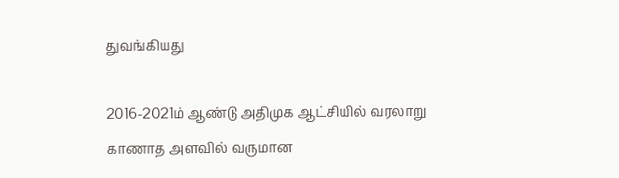துவங்கியது

2016-2021ம் ஆண்டு அதிமுக ஆட்சியில் வரலாறு காணாத அளவில் வருமான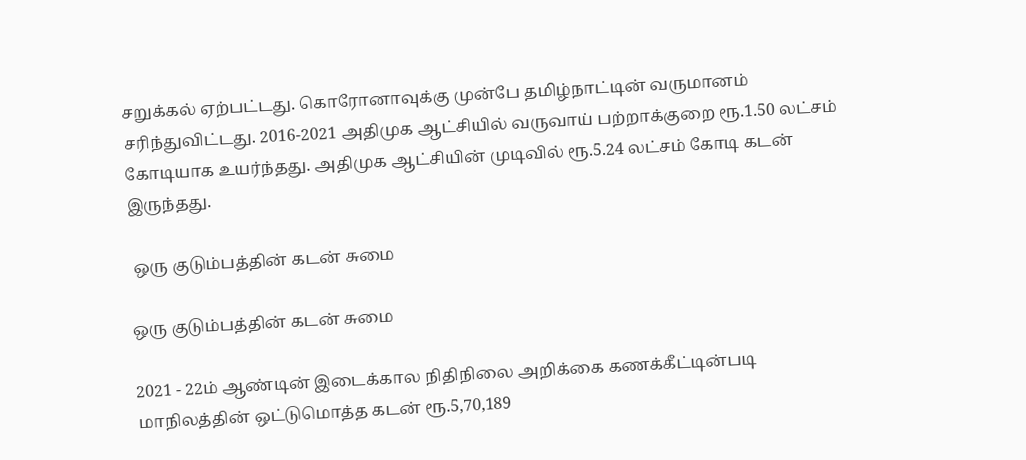சறுக்கல் ஏற்பட்டது. கொரோனாவுக்கு முன்பே தமிழ்நாட்டின் வருமானம் சரிந்துவிட்டது. 2016-2021 அதிமுக ஆட்சியில் வருவாய் பற்றாக்குறை ரூ.1.50 லட்சம் கோடியாக உயர்ந்தது. அதிமுக ஆட்சியின் முடிவில் ரூ.5.24 லட்சம் கோடி கடன் இருந்தது.

 ஒரு குடும்பத்தின் கடன் சுமை

ஒரு குடும்பத்தின் கடன் சுமை

2021 - 22ம் ஆண்டின் இடைக்கால நிதிநிலை அறிக்கை கணக்கீட்டின்படி மாநிலத்தின் ஒட்டுமொத்த கடன் ரூ.5,70,189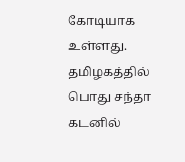கோடியாக உள்ளது. தமிழகத்தில் பொது சந்தா கடனில்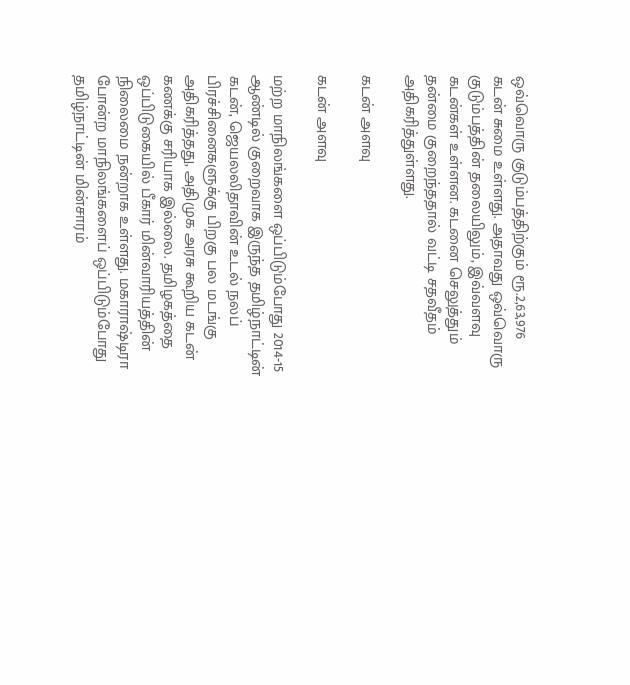ஒவ்வொரு குடும்பத்திற்கும் ரூ.2,63,976 கடன் சுமை உள்ளது. அதாவது ஒவ்வொரு குடும்பத்தின் தலையிலும், இவ்வளவு கடன்கள் உள்ளன. கடனை செலுத்தும் தன்மை குறைந்ததால் வட்டி சதவீதம் அதிகரித்துள்ளது.

கடன் அளவு

கடன் அளவு

மற்ற மாநிலங்களை ஒப்பிடும்போது 2014-15 ஆண்டில் குறைவாக இருந்த தமிழ்நாட்டின் கடன், ஜெயலலிதாவின் உடல் நலப் பிரச்சினைகளுக்கு பிறகு பல மடங்கு அதிகரித்தது, அதிமுக அரசு கூறிய கடன் கணக்கு சரியாக இல்லை. தமிழகத்தை ஒப்பிடுகையில் பீகார் மின்வாரியத்தின் நிலைமை நன்றாக உள்ளது. மகாராஷ்டிரா போன்ற மாநிலங்களைப் ஒப்பிடும்போது தமிழ்நாட்டின் மின்சாரம்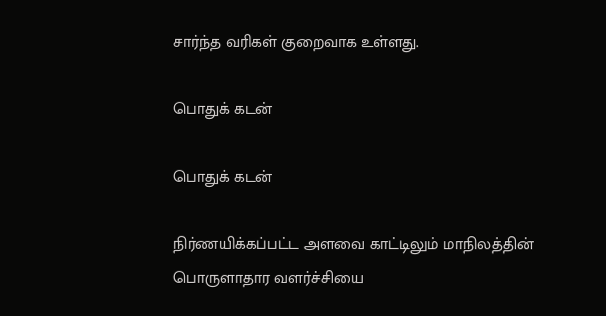சார்ந்த வரிகள் குறைவாக உள்ளது.

பொதுக் கடன்

பொதுக் கடன்

நிர்ணயிக்கப்பட்ட அளவை காட்டிலும் மாநிலத்தின் பொருளாதார வளர்ச்சியை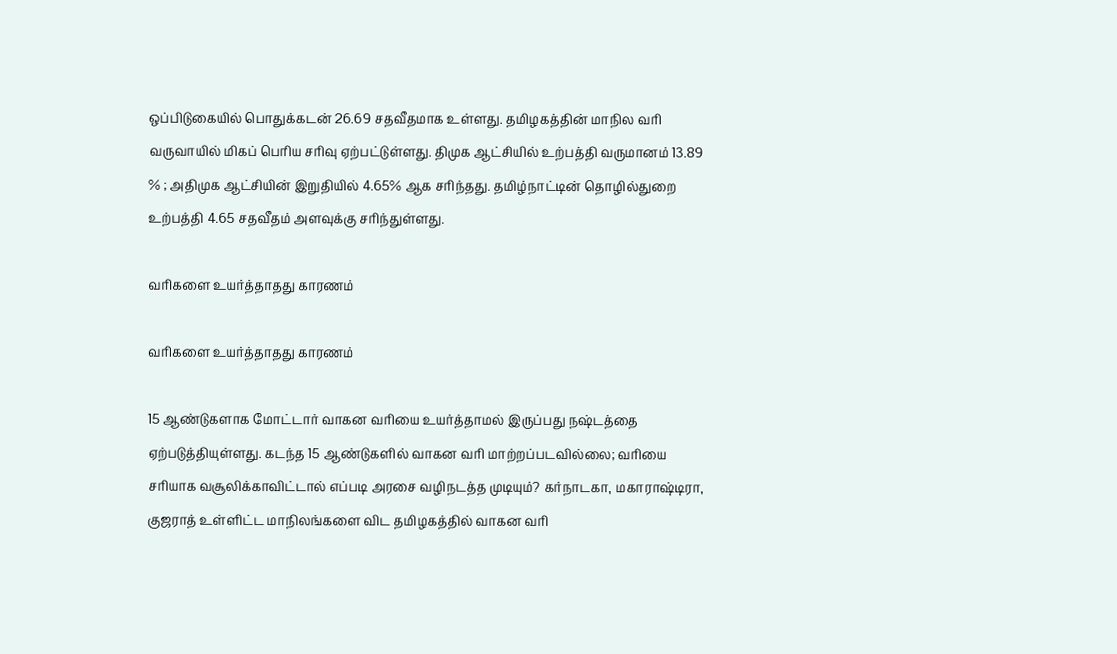ஒப்பிடுகையில் பொதுக்கடன் 26.69 சதவீதமாக உள்ளது. தமிழகத்தின் மாநில வரி வருவாயில் மிகப் பெரிய சரிவு ஏற்பட்டுள்ளது. திமுக ஆட்சியில் உற்பத்தி வருமானம் 13.89 % ; அதிமுக ஆட்சியின் இறுதியில் 4.65% ஆக சரிந்தது. தமிழ்நாட்டின் தொழில்துறை உற்பத்தி 4.65 சதவீதம் அளவுக்கு சரிந்துள்ளது.

வரிகளை உயர்த்தாதது காரணம்

வரிகளை உயர்த்தாதது காரணம்

15 ஆண்டுகளாக மோட்டார் வாகன வரியை உயர்த்தாமல் இருப்பது நஷ்டத்தை ஏற்படுத்தியுள்ளது. கடந்த 15 ஆண்டுகளில் வாகன வரி மாற்றப்படவில்லை; வரியை சரியாக வசூலிக்காவிட்டால் எப்படி அரசை வழிநடத்த முடியும்? கர்நாடகா, மகாராஷ்டிரா, குஜராத் உள்ளிட்ட மாநிலங்களை விட தமிழகத்தில் வாகன வரி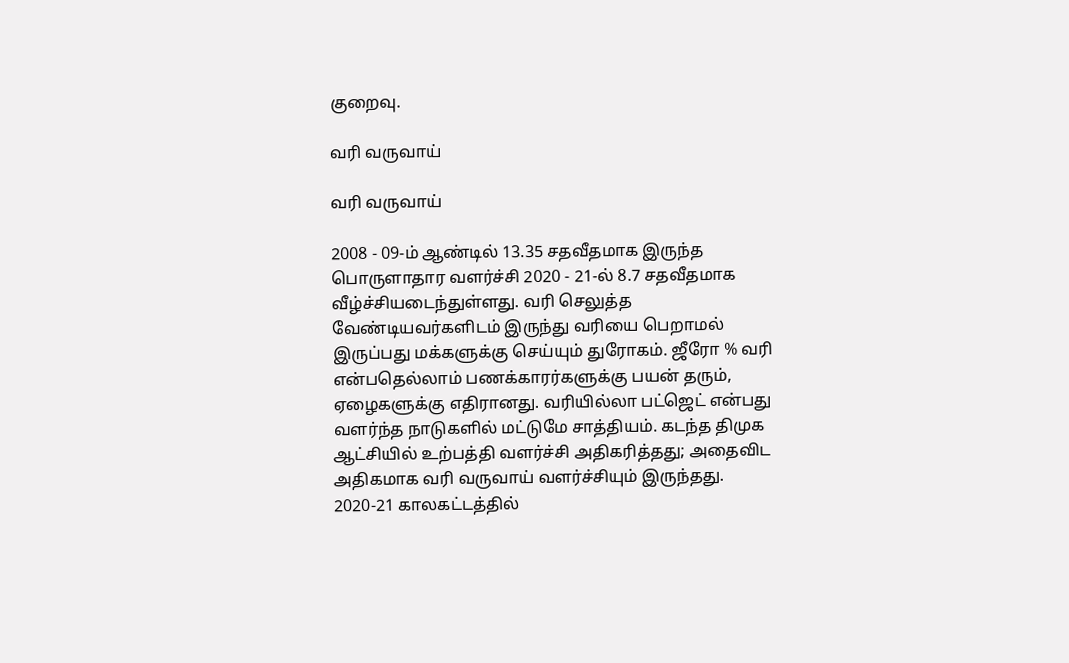குறைவு.

வரி வருவாய்

வரி வருவாய்

2008 - 09-ம் ஆண்டில் 13.35 சதவீதமாக இருந்த பொருளாதார வளர்ச்சி 2020 - 21-ல் 8.7 சதவீதமாக வீழ்ச்சியடைந்துள்ளது. வரி செலுத்த வேண்டியவர்களிடம் இருந்து வரியை பெறாமல் இருப்பது மக்களுக்கு செய்யும் துரோகம். ஜீரோ % வரி என்பதெல்லாம் பணக்காரர்களுக்கு பயன் தரும், ஏழைகளுக்கு எதிரானது. வரியில்லா பட்ஜெட் என்பது வளர்ந்த நாடுகளில் மட்டுமே சாத்தியம். கடந்த திமுக ஆட்சியில் உற்பத்தி வளர்ச்சி அதிகரித்தது; அதைவிட அதிகமாக வரி வருவாய் வளர்ச்சியும் இருந்தது. 2020-21 காலகட்டத்தில்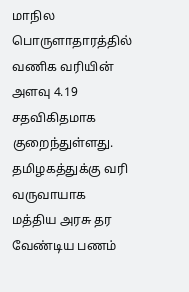மாநில பொருளாதாரத்தில் வணிக வரியின் அளவு 4.19 சதவிகிதமாக குறைந்துள்ளது. தமிழகத்துக்கு வரி வருவாயாக மத்திய அரசு தர வேண்டிய பணம்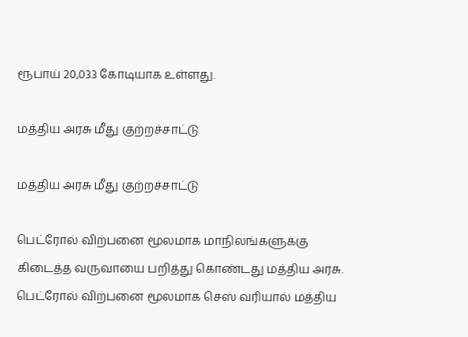ரூபாய் 20,033 கோடியாக உள்ளது.

மத்திய அரசு மீது குற்றச்சாட்டு

மத்திய அரசு மீது குற்றச்சாட்டு

பெட்ரோல் விற்பனை மூலமாக மாநிலங்களுக்கு கிடைத்த வருவாயை பறித்து கொண்டது மத்திய அரசு. பெட்ரோல் விற்பனை மூலமாக செஸ் வரியால் மத்திய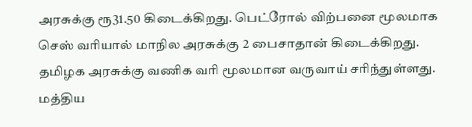அரசுக்கு ரூ31.50 கிடைக்கிறது. பெட்ரோல் விற்பனை மூலமாக செஸ் வரியால் மாநில அரசுக்கு 2 பைசாதான் கிடைக்கிறது. தமிழக அரசுக்கு வணிக வரி மூலமான வருவாய் சரிந்துள்ளது. மத்திய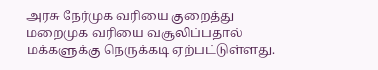அரசு நேர்முக வரியை குறைத்து மறைமுக வரியை வசூலிப்பதால் மக்களுக்கு நெருக்கடி ஏற்பட்டுள்ளது.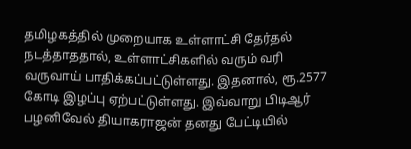தமிழகத்தில் முறையாக உள்ளாட்சி தேர்தல் நடத்தாததால், உள்ளாட்சிகளில் வரும் வரி வருவாய் பாதிக்கப்பட்டுள்ளது. இதனால், ரூ.2577 கோடி இழப்பு ஏற்பட்டுள்ளது. இவ்வாறு பிடிஆர் பழனிவேல் தியாகராஜன் தனது பேட்டியில்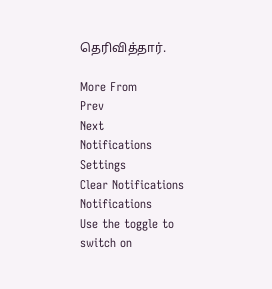தெரிவித்தார்.

More From
Prev
Next
Notifications
Settings
Clear Notifications
Notifications
Use the toggle to switch on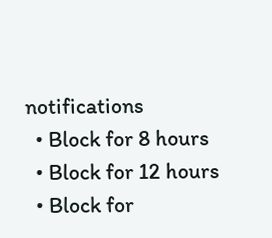notifications
  • Block for 8 hours
  • Block for 12 hours
  • Block for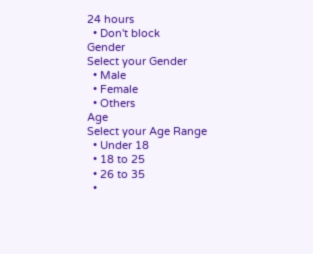24 hours
  • Don't block
Gender
Select your Gender
  • Male
  • Female
  • Others
Age
Select your Age Range
  • Under 18
  • 18 to 25
  • 26 to 35
  •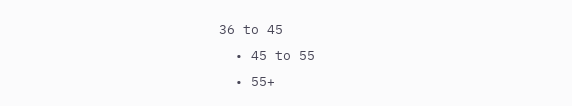36 to 45
  • 45 to 55
  • 55+